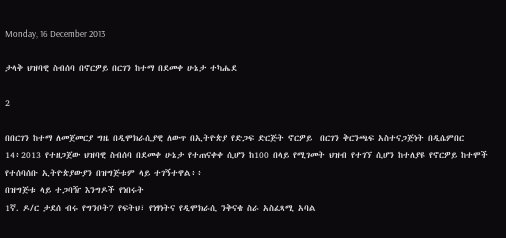Monday, 16 December 2013

ታላቅ ህዝባዊ ስብሰባ በኖርዎይ በርገን ከተማ በደመቀ ሁኔታ ተካሔደ

2

በበርገን ከተማ ለመጀመርያ ግዜ በዲሞክራሲያዊ ለውጥ በኢትዮጵያ የድጋፍ ድርጅት ኖርዎይ  በርገን ቅርንጫፍ አስተናጋጅነት በዲሴምበር 14፥2013 የተዘጋጀው ህዝባዊ ስብሰባ በደመቀ ሁኔታ የተጠናቀቀ ሲሆን ከ100 በላይ የሚገመት ህዝብ የተገኘ ሲሆን ከተለያዩ የኖርዎይ ከተሞች የተሰባሰቡ ኢትዮጵያውያን በዝግጅቱም ላይ ተገኝተዋል፥፥
በዝግጅቱ ላይ ተጋባዥ እንግዶች የነበሩት
1ኛ. ዶ/ር ታደሰ ብሩ የግንቦት7 የፍትህ፣ የነፃነትና የዲሞክራሲ ንቅናቄ ስራ አስፈጻሚ አባል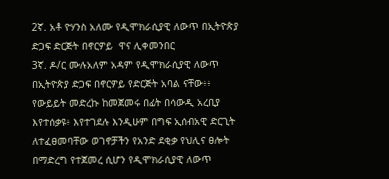2ኛ. አቶ ዮሃንስ አለሙ የዲሞክራሲያዊ ለውጥ በኢትዮጵያ ድጋፍ ድርጅት በኖርዎይ  ዋና ሊቀመንበር
3ኛ. ዶ/ር ሙሉአለም አዳም የዲሞክራሲያዊ ለውጥ በኢትዮጵያ ድጋፍ በኖርዎይ የድርጅት አባል ናቸው፥፥
የውይይት መድረኩ ከመጀመሩ በፊት በሳውዲ አረቢያ እየተሰቃዩ፥ እየተገደሉ እንዲሁም በግፍ ኢሰብአዊ ድርጊት ለተፈፀመባቸው ወገኖቻችን የአንድ ደቂቃ የህሊና ፀሎት በማድረግ የተጀመረ ሲሆን የዲሞክራሲያዊ ለውጥ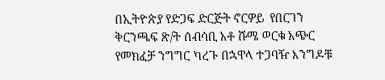በኢትዮጵያ የድጋፍ ድርጅት ኖርዎይ  የበርገን  ቅርንጫፍ ጽ/ት ሰብሳቢ አቶ ሹሜ ወርቁ አጭር የመክፈቻ ንግግር ካረጉ በኋዋላ ተጋባዥ እንግዶቹ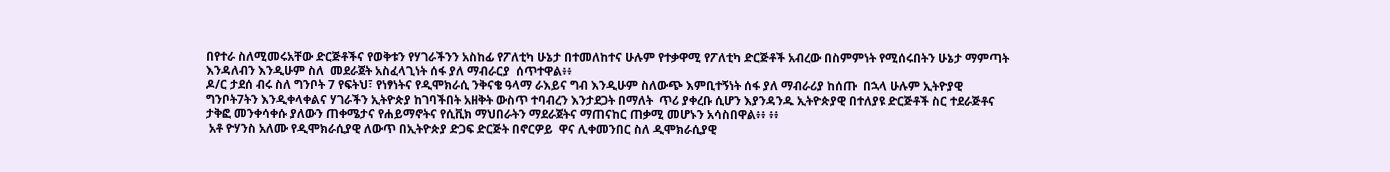በየተራ ስለሚመሩአቸው ድርጅቶችና የወቅቱን የሃገራችንን አስከፊ የፖለቲካ ሁኔታ በተመለከተና ሁሉም የተቃዋሚ የፖለቲካ ድርጅቶች አብረው በስምምነት የሚሰሩበትን ሁኔታ ማምጣት እንዳለብን እንዲሁም ስለ  መደራጀት አስፈላጊነት ሰፋ ያለ ማብራርያ  ሰጥተዋል፥፥
ዶ/ር ታደሰ ብሩ ስለ ግንቦት 7 የፍትህ፣ የነፃነትና የዲሞክራሲ ንቅናቄ ዓላማ ራእይና ግብ እንዲሁም ስለውጭ እምቢተኝነት ሰፋ ያለ ማብራሪያ ከሰጡ  በኋላ ሁሉም ኢትዮያዊ ግንቦት7ትን እንዲቀላቀልና ሃገራችን ኢትዮጵያ ከገባችበት አዘቅት ውስጥ ተባብረን እንታደጋት በማለት  ጥሪ ያቀረቡ ሲሆን እያንዳንዱ ኢትዮጵያዊ በተለያዩ ድርጅቶች ስር ተደራጅቶና ታቅፎ መንቀሳቀሱ ያለውን ጠቀሜታና የሐይማኖትና የሲቪክ ማህበራትን ማደራጀትና ማጠናከር ጠቃሚ መሆኑን አሳስበዋል፥፥ ፥፥
 አቶ ዮሃንስ አለሙ የዲሞክራሲያዊ ለውጥ በኢትዮጵያ ድጋፍ ድርጅት በኖርዎይ  ዋና ሊቀመንበር ስለ ዲሞክራሲያዊ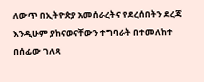ለውጥ በኢትዮጵያ አመሰራረትና የደረሰበትን ደረጃ እንዲሁም ያከናወናቸውን ተግባራት በተመለከተ በሰፊው ገለጻ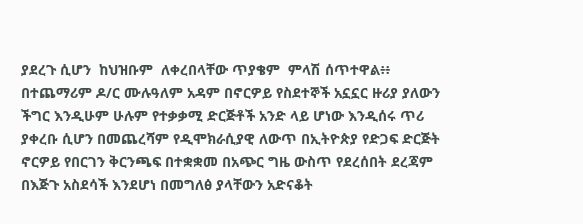ያደረጉ ሲሆን  ከህዝቡም  ለቀረበላቸው ጥያቄም  ምላሽ ሰጥተዋል፥፥
በተጨማሪም ዶ/ር ሙሉዓለም አዳም በኖርዎይ የስደተኞች አኗኗር ዙሪያ ያለውን ችግር እንዲሁም ሁሉም የተቃቃሚ ድርጅቶች አንድ ላይ ሆነው እንዲሰሩ ጥሪ ያቀረቡ ሲሆን በመጨረሻም የዲሞክራሲያዊ ለውጥ በኢትዮጵያ የድጋፍ ድርጅት ኖርዎይ የበርገን ቅርንጫፍ በተቋቋመ በአጭር ግዜ ውስጥ የደረሰበት ደረጃም በእጅጉ አስደሳች እንደሆነ በመግለፅ ያላቸውን አድናቆት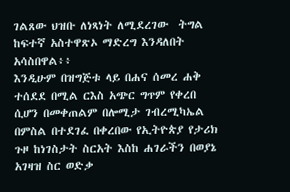ገልጸው ህዝቡ ለነጻነት ለሚደረገው  ትግል ከፍተኛ አስተዋጽኦ ማድረግ እንዳለበት አሳስበዋል፥፥
እንዲሁም በዝግጅቱ ላይ በሐና ሰመረ ሐቅ ተሰደደ በሚል ርእስ አጭር ግጥም የቀረበ ሲሆን በመቀጠልም በሎሚታ ገብረሚካኤል በምስል በተደገፈ በቀረበው የኢትዮጵያ የታሪክ ጉዞ ከነገስታት ስርአት እስከ ሐገራችን በወያኔ አገዛዝ ስር ወድቃ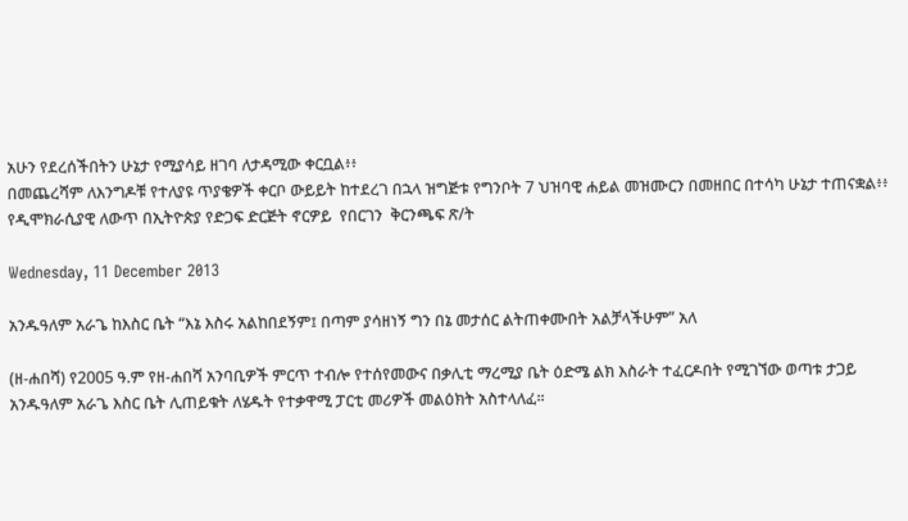አሁን የደረሰችበትን ሁኔታ የሚያሳይ ዘገባ ለታዳሚው ቀርቧል፥፥
በመጨረሻም ለእንግዶቹ የተለያዩ ጥያቄዎች ቀርቦ ውይይት ከተደረገ በኋላ ዝግጅቱ የግንቦት 7 ህዝባዊ ሐይል መዝሙርን በመዘበር በተሳካ ሁኔታ ተጠናቋል፥፥
የዲሞክራሲያዊ ለውጥ በኢትዮጵያ የድጋፍ ድርጅት ኖርዎይ  የበርገን  ቅርንጫፍ ጽ/ት

Wednesday, 11 December 2013

አንዱዓለም አራጌ ከእስር ቤት “እኔ እስሩ አልከበደኝም፤ በጣም ያሳዘነኝ ግን በኔ መታሰር ልትጠቀሙበት አልቻላችሁም” አለ

(ዘ-ሐበሻ) የ2005 ዓ.ም የዘ-ሐበሻ አንባቢዎች ምርጥ ተብሎ የተሰየመውና በቃሊቲ ማረሚያ ቤት ዕድሜ ልክ እስራት ተፈርዶበት የሚገኘው ወጣቱ ታጋይ አንዱዓለም አራጌ እስር ቤት ሊጠይቁት ለሄዱት የተቃዋሚ ፓርቲ መሪዎች መልዕክት አስተላለፈ።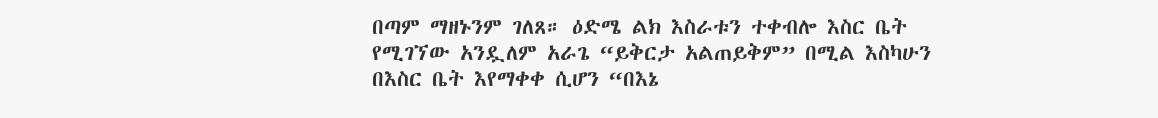በጣም ማዘኑንም ገለጸ። ዕድሜ ልክ እስራቱን ተቀብሎ እስር ቤት የሚገኘው አንዷለም አራጌ “ይቅርታ አልጠይቅም” በሚል እስካሁን በእስር ቤት እየማቀቀ ሲሆን “በእኔ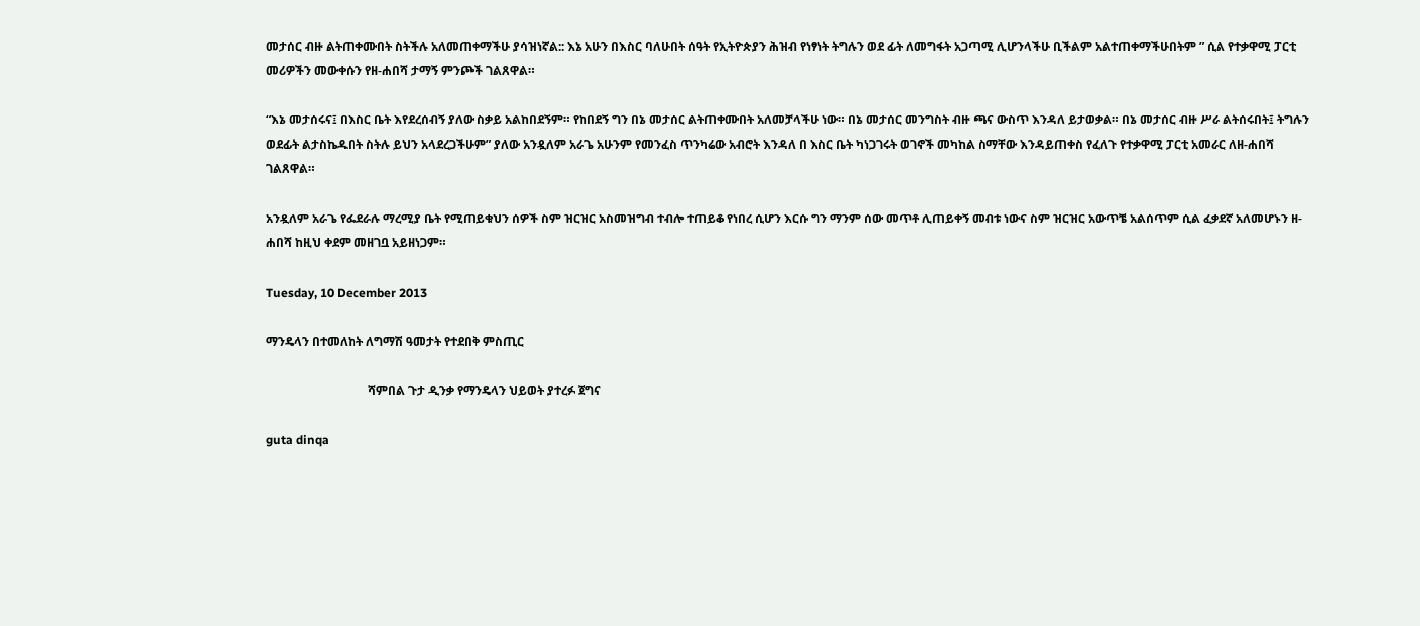መታሰር ብዙ ልትጠቀሙበት ስትችሉ አለመጠቀማችሁ ያሳዝነኛል:: እኔ አሁን በእስር ባለሁበት ሰዓት የኢትዮጵያን ሕዝብ የነፃነት ትግሉን ወደ ፊት ለመግፋት አጋጣሚ ሊሆንላችሁ ቢችልም አልተጠቀማችሁበትም ” ሲል የተቃዋሚ ፓርቲ መሪዎችን መውቀሱን የዘ-ሐበሻ ታማኝ ምንጮች ገልጸዋል።

“እኔ መታሰሩና፤ በእስር ቤት እየደረሰብኝ ያለው ስቃይ አልከበደኝም። የከበደኝ ግን በኔ መታሰር ልትጠቀሙበት አለመቻላችሁ ነው። በኔ መታሰር መንግስት ብዙ ጫና ውስጥ እንዳለ ይታወቃል። በኔ መታሰር ብዙ ሥራ ልትሰሩበት፤ ትግሉን ወደፊት ልታስኬዱበት ስትሉ ይህን አላደረጋችሁም” ያለው አንዷለም አራጌ አሁንም የመንፈስ ጥንካሬው አብሮት እንዳለ በ እስር ቤት ካነጋገሩት ወገኖች መካከል ስማቸው እንዳይጠቀስ የፈለጉ የተቃዋሚ ፓርቲ አመራር ለዘ-ሐበሻ ገልጸዋል።

አንዷለም አራጌ የፌደራሉ ማረሚያ ቤት የሚጠይቁህን ሰዎች ስም ዝርዝር አስመዝግብ ተብሎ ተጠይቆ የነበረ ሲሆን እርሱ ግን ማንም ሰው መጥቶ ሊጠይቀኝ መብቱ ነውና ስም ዝርዝር አውጥቼ አልሰጥም ሲል ፈቃደኛ አለመሆኑን ዘ-ሐበሻ ከዚህ ቀደም መዘገቧ አይዘነጋም።

Tuesday, 10 December 2013

ማንዴላን በተመለከት ለግማሽ ዓመታት የተደበቅ ምስጢር

                                  ሻምበል ጉታ ዲንቃ የማንዴላን ህይወት ያተረፉ ጀግና

guta dinqa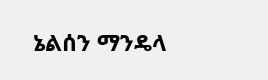ኔልሰን ማንዴላ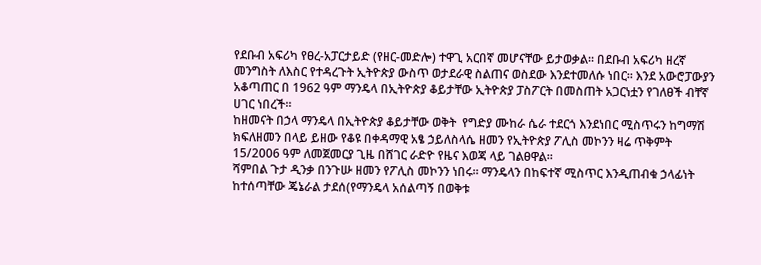የደቡብ አፍሪካ የፀረ-አፓርታይድ (የዘር-መድሎ) ተዋጊ አርበኛ መሆናቸው ይታወቃል። በደቡብ አፍሪካ ዘረኛ መንግስት ለእስር የተዳረጉት ኢትዮጵያ ውስጥ ወታደራዊ ስልጠና ወስደው እንደተመለሱ ነበር። እንደ አውሮፓውያን አቆጣጠር በ 1962 ዓም ማንዴላ በኢትዮጵያ ቆይታቸው ኢትዮጵያ ፓስፖርት በመስጠት አጋርነቷን የገለፀች ብቸኛ ሀገር ነበረች።
ከዘመናት በኃላ ማንዴላ በኢትዮጵያ ቆይታቸው ወቅት  የግድያ ሙከራ ሴራ ተደርጎ እንደነበር ሚስጥሩን ከግማሽ ክፍለዘመን በላይ ይዘው የቆዩ በቀዳማዊ አፄ ኃይለስላሴ ዘመን የኢትዮጵያ ፖሊስ መኮንን ዛሬ ጥቅምት 15/2006 ዓም ለመጀመርያ ጊዜ በሸገር ራድዮ የዜና እወጃ ላይ ገልፀዋል።
ሻምበል ጉታ ዲንቃ በንጉሡ ዘመን የፖሊስ መኮንን ነበሩ። ማንዴላን በከፍተኛ ሚስጥር እንዲጠብቁ ኃላፊነት ከተሰጣቸው ጄኔራል ታደሰ(የማንዴላ አሰልጣኝ በወቅቱ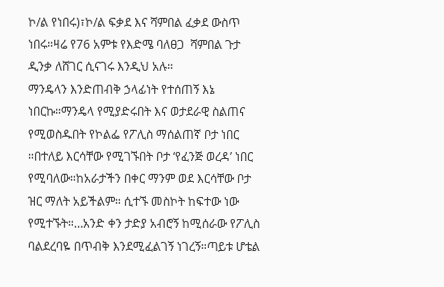ኮ/ል የነበሩ)፣ኮ/ል ፍቃደ እና ሻምበል ፈቃደ ውስጥ ነበሩ።ዛሬ የ76 አምቱ የእድሜ ባለፀጋ  ሻምበል ጉታ ዲንቃ ለሸገር ሲናገሩ እንዲህ አሉ።
ማንዴላን እንድጠብቅ ኃላፊነት የተሰጠኝ እኔ ነበርኩ።ማንዴላ የሚያድሩበት እና ወታደራዊ ስልጠና የሚወስዱበት የኮልፌ የፖሊስ ማሰልጠኛ ቦታ ነበር ።በተለይ እርሳቸው የሚገኙበት ቦታ ‘የፈንጅ ወረዳ’ ነበር የሚባለው።ከአራታችን በቀር ማንም ወደ እርሳቸው ቦታ ዝር ማለት አይችልም። ሲተኙ መስኮት ከፍተው ነው የሚተኙት።…አንድ ቀን ታድያ አብሮኝ ከሚሰራው የፖሊስ ባልደረባዬ በጥብቅ እንደሚፈልገኝ ነገረኝ።ጣይቱ ሆቴል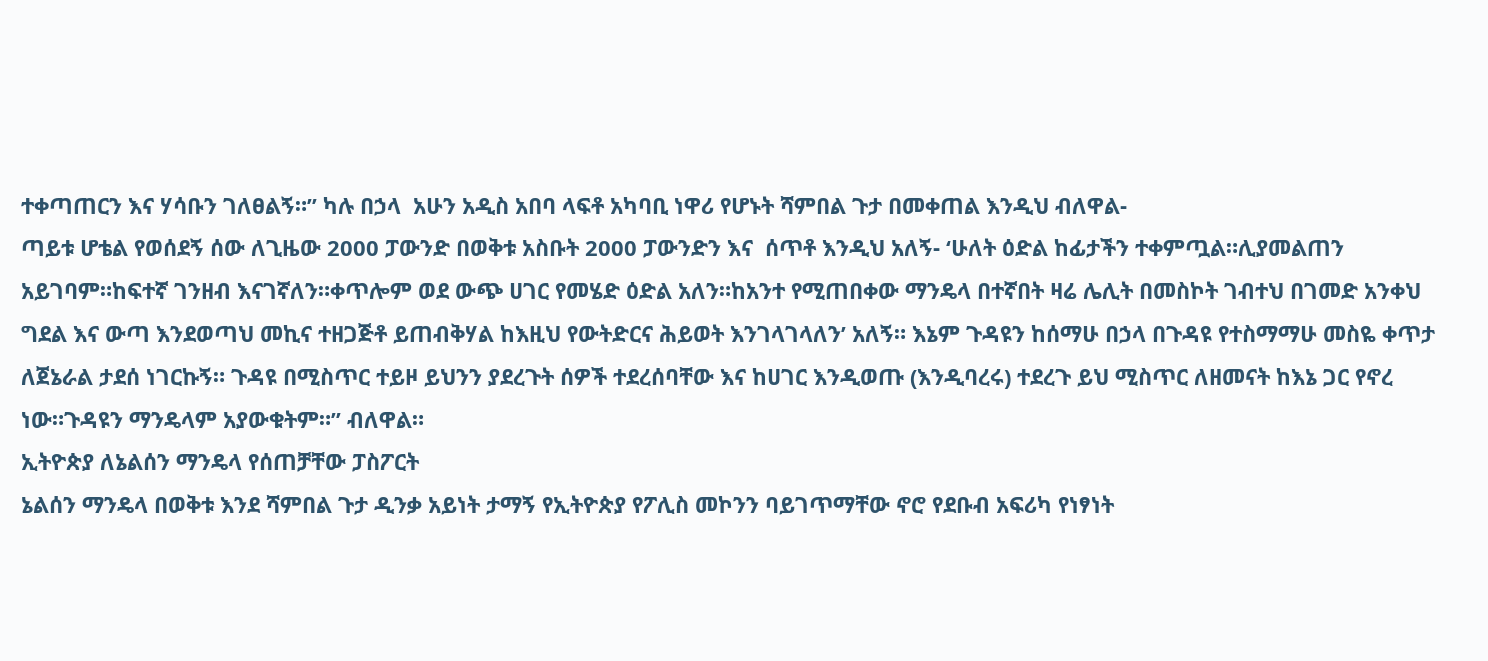ተቀጣጠርን እና ሃሳቡን ገለፀልኝ።” ካሉ በኃላ  አሁን አዲስ አበባ ላፍቶ አካባቢ ነዋሪ የሆኑት ሻምበል ጉታ በመቀጠል እንዲህ ብለዋል-
ጣይቱ ሆቴል የወሰደኝ ሰው ለጊዜው 2000 ፓውንድ በወቅቱ አስቡት 2000 ፓውንድን እና  ሰጥቶ እንዲህ አለኝ- ‘ሁለት ዕድል ከፊታችን ተቀምጧል።ሊያመልጠን አይገባም።ከፍተኛ ገንዘብ እናገኛለን።ቀጥሎም ወደ ውጭ ሀገር የመሄድ ዕድል አለን።ከአንተ የሚጠበቀው ማንዴላ በተኛበት ዛሬ ሌሊት በመስኮት ገብተህ በገመድ አንቀህ ግደል እና ውጣ እንደወጣህ መኪና ተዘጋጅቶ ይጠብቅሃል ከእዚህ የውትድርና ሕይወት እንገላገላለን’ አለኝ። እኔም ጉዳዩን ከሰማሁ በኃላ በጉዳዩ የተስማማሁ መስዬ ቀጥታ  ለጀኔራል ታደሰ ነገርኩኝ። ጉዳዩ በሚስጥር ተይዞ ይህንን ያደረጉት ሰዎች ተደረሰባቸው እና ከሀገር እንዲወጡ (እንዲባረሩ) ተደረጉ ይህ ሚስጥር ለዘመናት ከእኔ ጋር የኖረ ነው።ጉዳዩን ማንዴላም አያውቁትም።” ብለዋል።
ኢትዮጵያ ለኔልሰን ማንዴላ የሰጠቻቸው ፓስፖርት
ኔልሰን ማንዴላ በወቅቱ እንደ ሻምበል ጉታ ዲንቃ አይነት ታማኝ የኢትዮጵያ የፖሊስ መኮንን ባይገጥማቸው ኖሮ የደቡብ አፍሪካ የነፃነት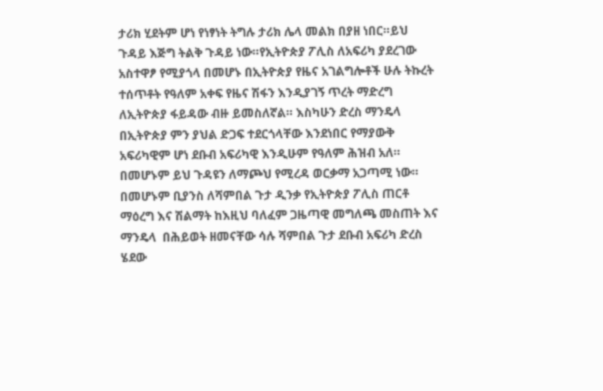ታሪክ ሂደትም ሆነ የነፃነት ትግሉ ታሪክ ሌላ መልክ በያዘ ነበር።ይህ ጉዳይ እጅግ ትልቅ ጉዳይ ነው።የኢትዮጵያ ፖሊስ ለአፍሪካ ያደረገው አስተዋፆ የሚያጎላ በመሆኑ በኢትዮጵያ የዜና አገልግሎቶች ሁሉ ትኩረት ተሰጥቶት የዓለም አቀፍ የዜና ሽፋን እንዲያገኝ ጥረት ማድረግ ለኢትዮጵያ ፋይዳው ብዙ ይመስለኛል። እስካሁን ድረስ ማንዴላ በኢትዮጵያ ምን ያህል ድጋፍ ተደርጎላቸው እንደነበር የማያውቅ አፍሪካዊም ሆነ ደቡብ አፍሪካዊ እንዲሁም የዓለም ሕዝብ አለ። በመሆኑም ይህ ጉዳዩን ለማጮህ የሚረዳ ወርቃማ አጋጣሚ ነው።
በመሆኑም ቢያንስ ለሻምበል ጉታ ዲንቃ የኢትዮጵያ ፖሊስ ጠርቶ ማዕረግ እና ሽልማት ከእዚህ ባለፈም ጋዜጣዊ መግለጫ መስጠት እና  ማንዴላ  በሕይወት ዘመናቸው ሳሉ ሻምበል ጉታ ደቡብ አፍሪካ ድረስ ሄደው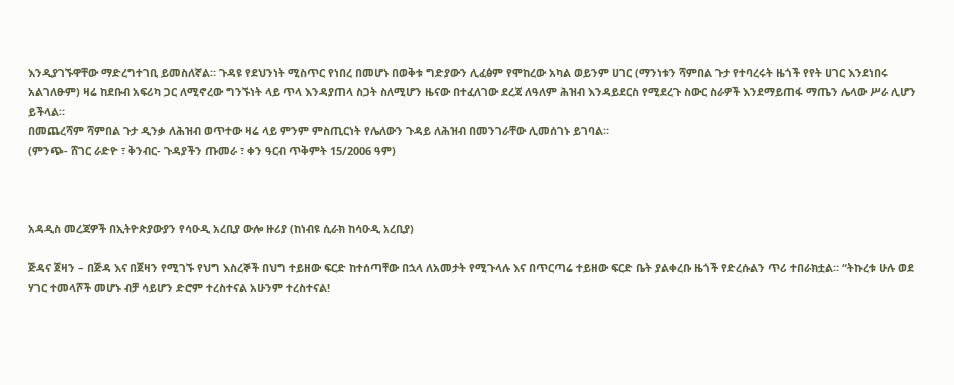እንዲያገኙዋቸው ማድረግተገቢ ይመስለኛል። ጉዳዩ የደህንነት ሚስጥር የነበረ በመሆኑ በወቅቱ ግድያውን ሊፈፅም የሞከረው አካል ወይንም ሀገር (ማንነቱን ሻምበል ጉታ የተባረሩት ዜጎች የየት ሀገር እንደነበሩ አልገለፁም) ዛሬ ከደቡብ አፍሪካ ጋር ለሚኖረው ግንኙነት ላይ ጥላ እንዳያጠላ ስጋት ስለሚሆን ዜናው በተፈለገው ደረጃ ለዓለም ሕዝብ እንዳይደርስ የሚደረጉ ስውር ስራዎች እንደማይጠፋ ማጤን ሌላው ሥራ ሊሆን ይችላል።
በመጨረሻም ሻምበል ጉታ ዲንቃ ለሕዝብ ወጥተው ዛሬ ላይ ምንም ምስጢርነት የሌለውን ጉዳይ ለሕዝብ በመንገራቸው ሊመሰገኑ ይገባል።
(ምንጭ- ሸገር ራድዮ ፣ ቅንብር- ጉዳያችን ጡመራ ፣ ቀን ዓርብ ጥቅምት 15/2006 ዓም)



አዳዲስ መረጃዎች በኢትዮጵያውያን የሳዑዲ አረቢያ ውሎ ዙሪያ (ከነብዩ ሲራክ ከሳዑዲ አረቢያ)

ጅዳና ጀዛን – በጅዳ እና በጀዛን የሚገኙ የህግ እስረኞች በህግ ተይዘው ፍርድ ከተሰጣቸው በኋላ ለአመታት የሚጉላሉ እና በጥርጣሬ ተይዘው ፍርድ ቤት ያልቀረቡ ዜጎች የድረሱልን ጥሪ ተበራክቷል። “ትኩረቱ ሁሉ ወደ ሃገር ተመላሾች መሆኑ ብቻ ሳይሆን ድሮም ተረስተናል አሁንም ተረስተናል!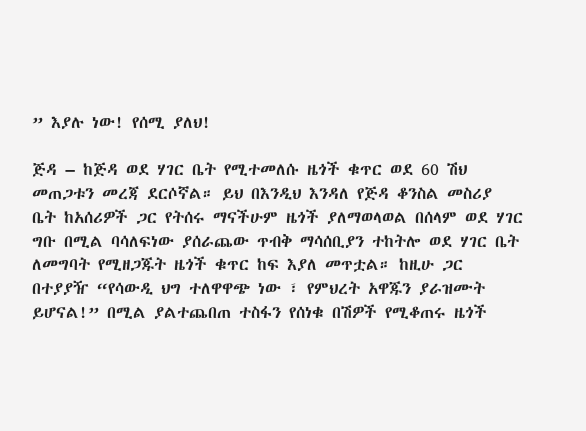” እያሉ ነው! የሰሚ ያለህ!

ጅዳ – ከጅዳ ወደ ሃገር ቤት የሚተመለሱ ዜጎች ቁጥር ወደ 60 ሽህ መጠጋቱን መረጃ ደርሶኛል። ይህ በእንዲህ እንዳለ የጅዳ ቆንስል መስሪያ ቤት ከአሰሪዎች ጋር የትሰሩ ማናችሁም ዜጎች ያለማወላወል በሰላም ወደ ሃገር ግቡ በሚል ባሳለፍነው ያሰራጨው ጥብቅ ማሳሰቢያን ተከትሎ ወደ ሃገር ቤት ለመግባት የሚዘጋጁት ዜጎች ቁጥር ከፍ እያለ መጥቷል። ከዚሁ ጋር በተያያዥ “የሳውዲ ህግ ተለዋዋጭ ነው ፣ የምህረት አዋጁን ያራዝሙት ይሆናል!” በሚል ያልተጨበጠ ተስፋን የሰነቁ በሽዎች የሚቆጠሩ ዜጎች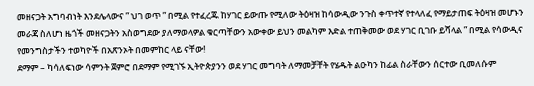መዘናጋት አግባብነት እንደሌላውና ” ህገ ወጥ ” በሚል የተፈረጁ ከሃገር ይውጡ የሚለው ትዕዛዝ ከሳውዲው ንጉስ ቀጥተኛ የተላለፈ የማይታጠፍ ትዕዛዝ መሆኑን መራጃ ስለሆነ ዜጎች መዘናጋትን አስወግደው ያለማወላዎል ቁርጣቸውን አውቀው ይህን መልካም እድል ተጠቅመው ወደ ሃገር ቢገቡ ይሻላል ” በሚል የሳውዲና የመንግስታችን ተወካዮች በአጽንኦት በመምከር ላይ ናቸው!
ደማም – ካሳለፍነው ሳምንት ጀምሮ በደማም የሚገኙ ኢትዮጵያንን ወደ ሃገር መግባት ለማመቻቸት የሄዱት ልዑካን ከፊል ስራቸውን ሰርተው ቢመለሱም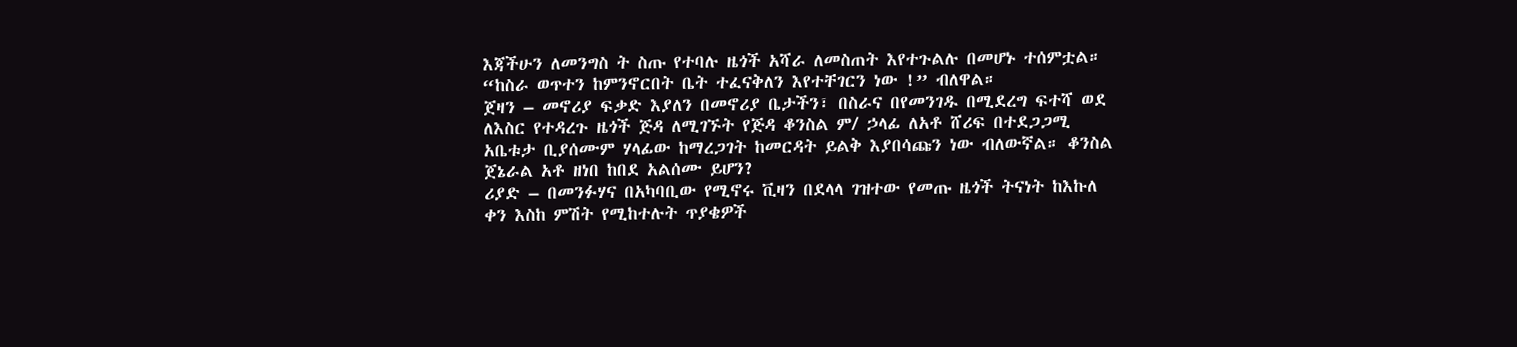እጃችሁን ለመንግስ ት ስጡ የተባሉ ዜጎች አሻራ ለመስጠት እየተጉልሉ በመሆኑ ተሰምቷል። “ከስራ ወጥተን ከምንኖርበት ቤት ተፈናቅለን እየተቸገርን ነው !” ብለዋል።
ጀዛን – መኖሪያ ፍቃድ እያለን በመኖሪያ ቤታችን፣ በስራና በየመንገዱ በሚደረግ ፍተሻ ወደ ለእስር የተዳረጉ ዜጎች ጅዳ ለሚገኙት የጅዳ ቆንስል ም/ ኃላፊ ለአቶ ሸሪፍ በተደጋጋሚ አቤቱታ ቢያሰሙም ሃላፊው ከማረጋገት ከመርዳት ይልቅ እያበሳጩን ነው ብለውኛል። ቆንስል ጀኔራል አቶ ዘነበ ከበደ አልሰሙ ይሆን?
ሪያድ – በመንፉሃና በአካባቢው የሚኖሩ ቪዛን በደላላ ገዝተው የመጡ ዜጎች ትናነት ከእኩለ ቀን እስከ ምሽት የሚከተሉት ጥያቄዎች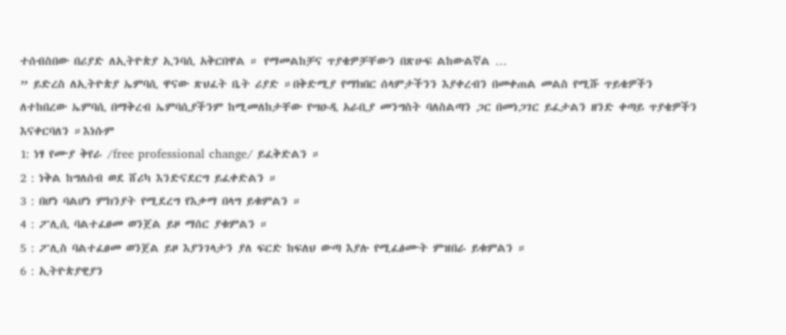ተሰብስበው በሪያድ ለኢትዮጵያ ኢንባሲ አቅርበዋል ። የማመልከቻና ጥያቄዎቻቸውን በጽሁፍ ልከውልኛል …
” ይድረስ ለኢትዮጵያ ኤምባሲ ዋናው ጽህፈት ቤት ሪያድ ።በቅድሚያ የማክበር ሰላምታችንን እያቀረብን በመቀጠል መልስ የሚሹ ጥይቄዎችን ለተከበረው ኤምባሲ በማቅረብ ኤምባሲያችንም ከሚመለከታቸው የሣዑዲ አራቢያ መንግስት ባለስልጣን ጋር በመነጋገር ይፈታልን ዘንድ ቀጣይ ጥያቄዎችን እናቀርባለን ።እነሱም
1: ነፃ የሙያ ቅየራ /free professional change/ ይፈቅድልን ።
2 : ነቅል ከግለሰብ ወደ ሸሪካ እንድናደርግ ይፈቀድልን ።
3 : በሆነ ባልሆነ ምክንያት የሚደረግ የእቃማ በላግ ይቁምልን ።
4 : ፖሊሲ ባልተፈፀመ ወንጀል ይዞ ማሰር ያቁምልን ።
5 : ፖሊስ ባልተፈፀመ ወንጀል ይዞ እያንገላታን ያለ ፍርድ ከፍለህ ውጣ እያሉ የሚፈፅሙት ምዝበራ ይቁምልን ።
6 : ኢትዮጵያዊያን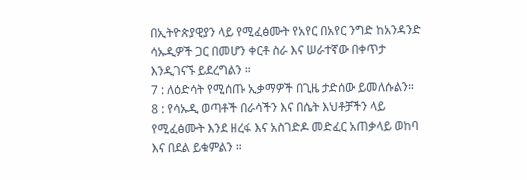በኢትዮጵያዊያን ላይ የሚፈፅሙት የአየር በአየር ንግድ ከአንዳንድ ሳኡዲዎች ጋር በመሆን ቀርቶ ስራ እና ሠራተኛው በቀጥታ እንዲገናኙ ይደረግልን ።
7 : ለዕድሳት የሚሰጡ ኢቃማዎች በጊዜ ታድሰው ይመለሱልን።
8 : የሳኡዲ ወጣቶች በራሳችን እና በሴት እህቶቻችን ላይ የሚፈፅሙት እንደ ዘረፋ እና አስገድዶ መድፈር አጠቃላይ ወከባ እና በደል ይቁምልን ።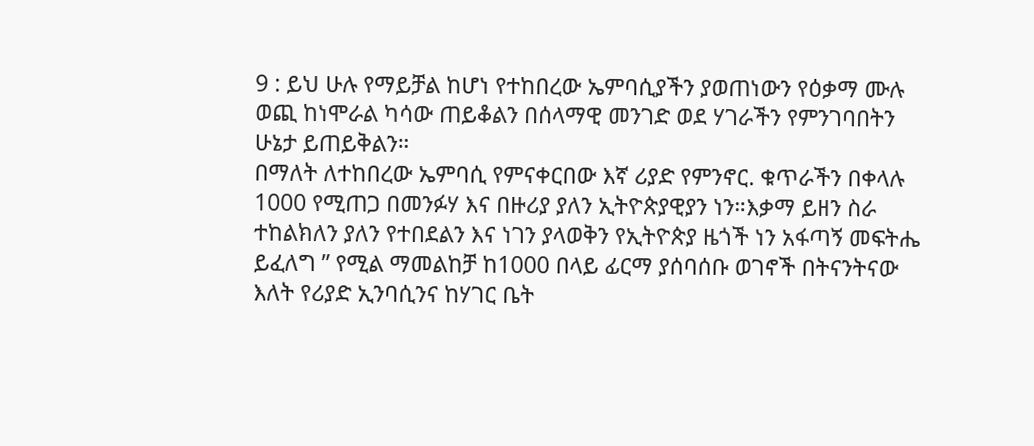9 : ይህ ሁሉ የማይቻል ከሆነ የተከበረው ኤምባሲያችን ያወጠነውን የዕቃማ ሙሉ ወጪ ከነሞራል ካሳው ጠይቆልን በሰላማዊ መንገድ ወደ ሃገራችን የምንገባበትን ሁኔታ ይጠይቅልን።
በማለት ለተከበረው ኤምባሲ የምናቀርበው እኛ ሪያድ የምንኖር. ቁጥራችን በቀላሉ 1000 የሚጠጋ በመንፉሃ እና በዙሪያ ያለን ኢትዮጵያዊያን ነን።እቃማ ይዘን ስራ ተከልክለን ያለን የተበደልን እና ነገን ያላወቅን የኢትዮጵያ ዜጎች ነን አፋጣኝ መፍትሔ ይፈለግ ” የሚል ማመልከቻ ከ1000 በላይ ፊርማ ያሰባሰቡ ወገኖች በትናንትናው እለት የሪያድ ኢንባሲንና ከሃገር ቤት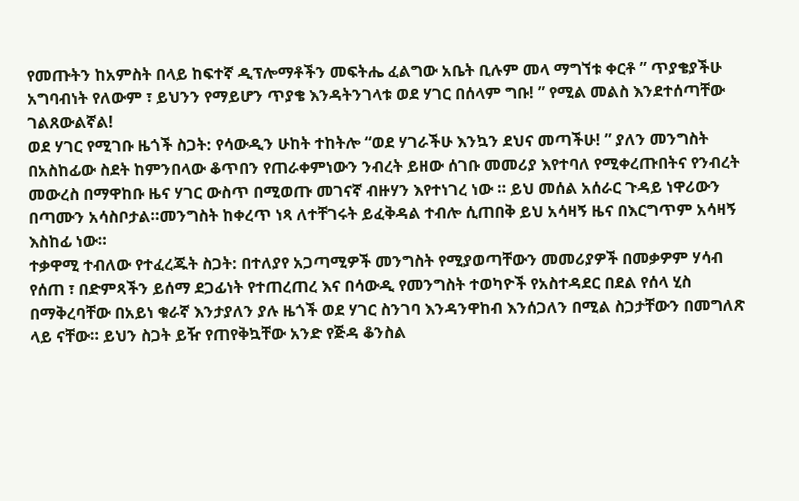የመጡትን ከአምስት በላይ ከፍተኛ ዲፕሎማቶችን መፍትሔ ፈልግው አቤት ቢሉም መላ ማግኘቱ ቀርቶ ” ጥያቄያችሁ አግባብነት የለውም ፣ ይህንን የማይሆን ጥያቄ እንዳትንገላቱ ወደ ሃገር በሰላም ግቡ! ” የሚል መልስ እንደተሰጣቸው ገልጸውልኛል!
ወደ ሃገር የሚገቡ ዜጎች ስጋት: የሳውዲን ሁከት ተከትሎ “ወደ ሃገራችሁ እንኳን ደህና መጣችሁ! ” ያለን መንግስት በአስከፊው ስደት ከምንበላው ቆጥበን የጠራቀምነውን ንብረት ይዘው ሰገቡ መመሪያ እየተባለ የሚቀረጡበትና የንብረት መውረስ በማዋከቡ ዜና ሃገር ውስጥ በሚወጡ መገናኛ ብዙሃን እየተነገረ ነው ። ይህ መሰል አሰራር ጉዳይ ነዋሪውን በጣሙን አሳስቦታል።መንግስት ከቀረጥ ነጻ ለተቸገሩት ይፈቅዳል ተብሎ ሲጠበቅ ይህ አሳዛኝ ዜና በእርግጥም አሳዛኝ እስከፊ ነው።
ተቃዋሚ ተብለው የተፈረጁት ስጋት: በተለያየ አጋጣሚዎች መንግስት የሚያወጣቸውን መመሪያዎች በመቃዎም ሃሳብ የሰጠ ፣ በድምጻችን ይሰማ ደጋፊነት የተጠረጠረ እና በሳውዲ የመንግስት ተወካዮች የአስተዳደር በደል የሰላ ሂስ በማቅረባቸው በአይነ ቁራኛ እንታያለን ያሉ ዜጎች ወደ ሃገር ስንገባ እንዳንዋከብ እንሰጋለን በሚል ስጋታቸውን በመግለጽ ላይ ናቸው። ይህን ስጋት ይዥ የጠየቅኳቸው አንድ የጅዳ ቆንስል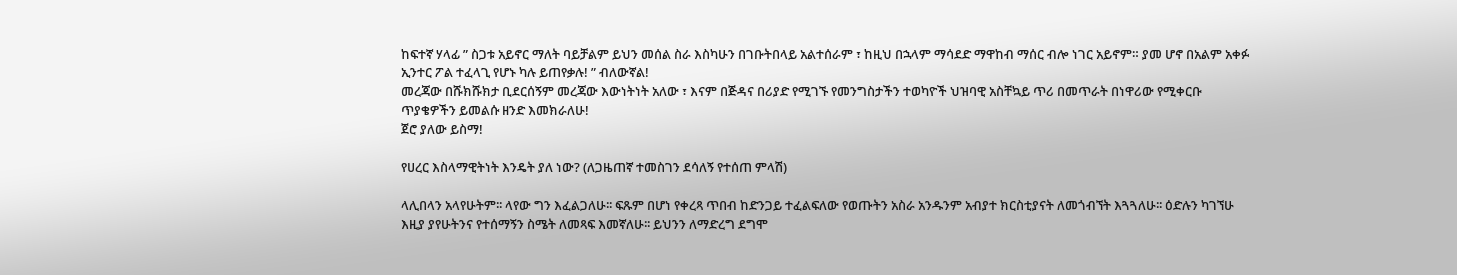ከፍተኛ ሃላፊ ” ስጋቱ አይኖር ማለት ባይቻልም ይህን መሰል ስራ እስካሁን በገቡትበላይ አልተሰራም ፣ ከዚህ በኋላም ማሳደድ ማዋከብ ማሰር ብሎ ነገር አይኖም። ያመ ሆኖ በአልም አቀፉ ኢንተር ፖል ተፈላጊ የሆኑ ካሉ ይጠየቃሉ! ” ብለውኛል!
መረጃው በሹክሹክታ ቢደርሰኝም መረጃው እውነትነት አለው ፣ እናም በጅዳና በሪያድ የሚገኙ የመንግስታችን ተወካዮች ህዝባዊ አስቸኳይ ጥሪ በመጥራት በነዋሪው የሚቀርቡ ጥያቄዎችን ይመልሱ ዘንድ እመክራለሁ!
ጀሮ ያለው ይስማ!

የሀረር እስላማዊትነት እንዴት ያለ ነው? (ለጋዜጠኛ ተመስገን ደሳለኝ የተሰጠ ምላሽ)

ላሊበላን አላየሁትም፡፡ ላየው ግን እፈልጋለሁ፡፡ ፍጹም በሆነ የቀረጻ ጥበብ ከድንጋይ ተፈልፍለው የወጡትን አስራ አንዱንም አብያተ ክርስቲያናት ለመጎብኘት እጓጓለሁ፡፡ ዕድሉን ካገኘሁ እዚያ ያየሁትንና የተሰማኝን ስሜት ለመጻፍ እመኛለሁ፡፡ ይህንን ለማድረግ ደግሞ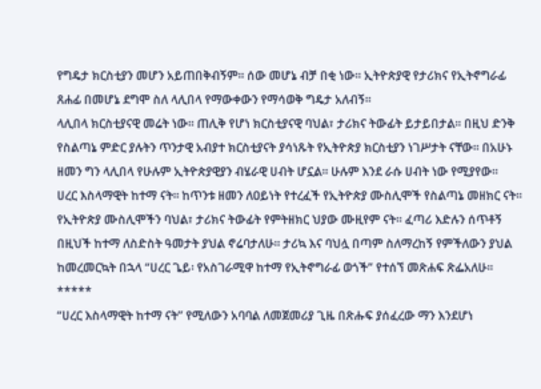የግዴታ ክርስቲያን መሆን አይጠበቅብኝም፡፡ ሰው መሆኔ ብቻ በቂ ነው፡፡ ኢትዮጵያዊ የታሪክና የኢትኖግራፊ ጸሐፊ በመሆኔ ደግሞ ስለ ላሊበላ የማውቀውን የማሳወቅ ግዴታ አለብኝ፡፡
ላሊበላ ክርስቲያናዊ መሬት ነው፡፡ ጠሊቅ የሆነ ክርስቲያናዊ ባህል፣ ታሪክና ትውፊት ይታይበታል፡፡ በዚህ ድንቅ የስልጣኔ ምድር ያሉትን ጥንታዊ አብያተ ክርስቲያናት ያሳነጹት የኢትዮጵያ ክርስቲያን ነገሥታት ናቸው፡፡ በአሁኑ ዘመን ግን ላሊበላ የሁሉም ኢትዮጵያዊያን ብሄራዊ ሀብት ሆኗል፡፡ ሁሉም እንደ ራሱ ሀብት ነው የሚያየው፡፡
ሀረር እስላማዊት ከተማ ናት፡፡ ከጥንቱ ዘመን ለዐይነት የተረፈች የኢትዮጵያ ሙስሊሞች የስልጣኔ መዘክር ናት፡፡ የኢትዮጵያ ሙስሊሞችን ባህል፣ ታሪክና ትውፊት የምትዘክር ህያው ሙዚየም ናት፡፡ ፈጣሪ እድሉን ሰጥቶኝ በዚህች ከተማ ለስድስት ዓመታት ያህል ኖሬባታለሁ፡፡ ታሪኳ እና ባህሏ በጣም ስለማረከኝ የምችለውን ያህል ከመረመርኳት በኋላ “ሀረር ጌይ፡ የአስገራሚዋ ከተማ የኢትኖግራፊ ወጎች” የተሰኘ መጽሐፍ ጽፌአለሁ፡፡
*****
“ሀረር እስላማዊት ከተማ ናት” የሚለውን አባባል ለመጀመሪያ ጊዜ በጽሑፍ ያሰፈረው ማን እንደሆነ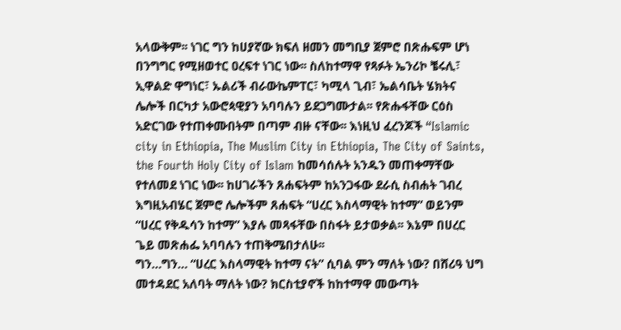አላውቅም፡፡ ነገር ግን ከሀያኛው ክፍለ ዘመን መግቢያ ጀምሮ በጽሑፍም ሆነ በንግግር የሚዘወተር ዐረፍተ ነገር ነው፡፡ ስለከተማዋ የጻፉት ኤንሪኮ ቼሩሊ፣ ኢዋልድ ዋግነር፣ ኡልሪች ብራውኬምፐር፣ ካሚላ ጊብ፣ ኤልሳቤት ሄክትና ሌሎች በርካታ አውሮጳዊያን አባባሉን ይደጋግሙታል፡፡ የጽሑፋቸው ርዕስ አድርገው የተጠቀሙበትም በጣም ብዙ ናቸው፡፡ እነዚህ ፈረንጆች “Islamic city in Ethiopia, The Muslim City in Ethiopia, The City of Saints, the Fourth Holy City of Islam ከመሳሰሉት አንዱን መጠቀማቸው የተለመደ ነገር ነው፡፡ ከሀገራችን ጸሐፍትም ከአንጋፋው ደራሲ ስብሐት ገብረ እግዚአብሄር ጀምሮ ሌሎችም ጸሐፍት “ሀረር እስላማዊት ከተማ” ወይንም “ሀረር የቅዱሳን ከተማ” እያሉ መጻፋቸው በስፋት ይታወቃል፡፡ እኔም በሀረር ጌይ መጽሐፌ አባባሉን ተጠቅሜበታለሁ፡፡
ግን…ግን… “ሀረር እስላማዊት ከተማ ናት” ሲባል ምን ማለት ነው? በሸሪዓ ህግ መተዳደር አለባት ማለት ነው? ክርስቲያኖች ከከተማዋ መውጣት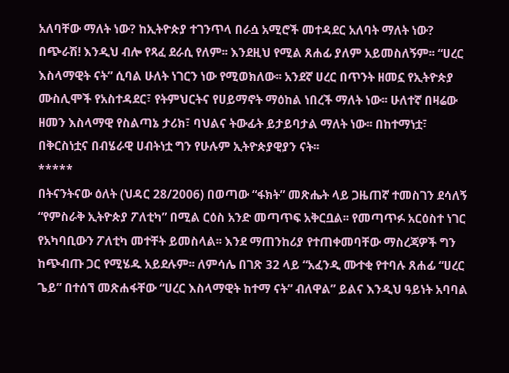አለባቸው ማለት ነው? ከኢትዮጵያ ተገንጥላ በራሷ አሚሮች መተዳደር አለባት ማለት ነው? በጭራሽ! እንዲህ ብሎ የጻፈ ደራሲ የለም፡፡ እንደዚህ የሚል ጸሐፊ ያለም አይመስለኝም፡፡ “ሀረር እስላማዊት ናት” ሲባል ሁለት ነገርን ነው የሚወክለው፡፡ አንደኛ ሀረር በጥንት ዘመኗ የኢትዮጵያ ሙስሊሞች የአስተዳደር፣ የትምህርትና የሀይማኖት ማዕከል ነበረች ማለት ነው፡፡ ሁለተኛ በዛሬው ዘመን እስላማዊ የስልጣኔ ታሪክ፣ ባህልና ትውፊት ይታይባታል ማለት ነው፡፡ በከተማነቷ፣ በቅርስነቷና በብሄራዊ ሀብትነቷ ግን የሁሉም ኢትዮጵያዊያን ናት፡፡
*****
በትናንትናው ዕለት (ህዳር 28/2006) በወጣው “ፋክት” መጽሔት ላይ ጋዜጠኛ ተመስገን ደሳለኝ “የምስራቅ ኢትዮጵያ ፖለቲካ” በሚል ርዕስ አንድ መጣጥፍ አቅርቧል፡፡ የመጣጥፉ አርዕስተ ነገር የአካባቢውን ፖለቲካ መተቸት ይመስላል፡፡ እንደ ማጠንከሪያ የተጠቀመባቸው ማስረጃዎች ግን ከጭብጡ ጋር የሚሄዱ አይደሉም፡፡ ለምሳሌ በገጽ 32 ላይ “አፈንዲ ሙተቂ የተባሉ ጸሐፊ “ሀረር ጌይ” በተሰኘ መጽሐፋቸው “ሀረር እስላማዊት ከተማ ናት” ብለዋል” ይልና እንዲህ ዓይነት አባባል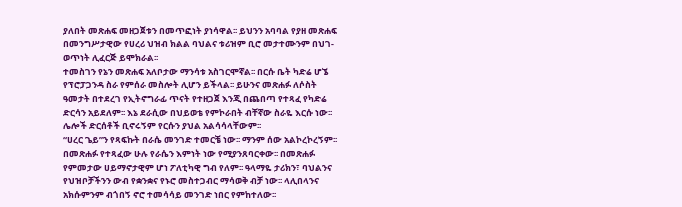ያለበት መጽሐፍ መዘጋጀቱን በመጥፎነት ያነሳዋል፡፡ ይህንን አባባል የያዘ መጽሐፍ በመንግሥታዊው የሀረሪ ህዝብ ክልል ባህልና ቱሪዝም ቢሮ መታተሙንም በህገ-ወጥነት ሊፈርጅ ይሞክራል፡፡
ተመስገን የኔን መጽሐፍ አለቦታው ማንሳቱ አስገርሞኛል፡፡ በርሱ ቤት ካድሬ ሆኜ የፕሮፓጋንዳ ስራ የምሰራ መስሎት ሊሆን ይችላል፡፡ ይሁንና መጽሐፉ ለሶስት ዓመታት በተደረገ የኢትኖግራፊ ጥናት የተዘጋጀ እንጂ በጨበጣ የተጻፈ የካድሬ ድርሳን አይደለም፡፡ እኔ ደራሲው በህይወቴ የምኮራበት ብቸኛው ስራዬ እርሱ ነው፡፡ ሌሎች ድርሰቶች ቢኖሩኝም የርሱን ያህል አልሳሳላቸውም፡፡
“ሀረር ጌይ”ን የጻፍኩት በራሴ መንገድ ተመርቼ ነው፡፡ ማንም ሰው አልኮረኮረኝም፡፡ በመጽሐፉ የተጻፈው ሁሉ የራሴን እምነት ነው የሚያንጸባርቀው፡፡ በመጽሐፉ የምመታው ሀይማኖታዊም ሆነ ፖለቲካዊ ግብ የለም፡፡ ዓላማዬ ታሪክን፣ ባህልንና የህዝቦቻችንን ውብ የቋንቋና የኑሮ መስተጋብር ማሳወቅ ብቻ ነው፡፡ ላሊበላንና አክሱምንም ብጎበኝ ኖሮ ተመሳሳይ መንገድ ነበር የምከተለው፡፡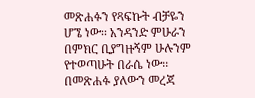መጽሐፉን የጻፍኩት ብቻዬን ሆኜ ነው፡፡ አንዳንድ ምሁራን በምክር ቢያግዙኝም ሁሉንም የተወጣሁት በራሴ ነው፡፡ በመጽሐፉ ያለውን መረጃ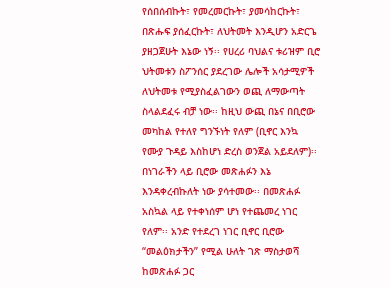የሰበሰብኩት፣ የመረመርኩት፣ ያመሳከርኩት፣ በጽሑፍ ያሰፈርኩት፣ ለህትመት እንዲሆን አድርጌ ያዘጋጀሁት እኔው ነኝ፡፡ የሀረሪ ባህልና ቱሪዝም ቢሮ ህትመቱን ስፖንሰር ያደረገው ሌሎች አሳታሚዎች ለህትመቱ የሚያስፈልገውን ወጪ ለማውጣት ስላልደፈሩ ብቻ ነው፡፡ ከዚህ ውጪ በኔና በቢሮው መካከል የተለየ ግንኙነት የለም (ቢኖር እንኳ የሙያ ጉዳይ እስከሆነ ድረስ ወንጀል አይደለም)፡፡ በነገራችን ላይ ቢሮው መጽሐፉን እኔ እንዳቀረብኩለት ነው ያሳተመው፡፡ በመጽሐፉ አስኳል ላይ የተቀነሰም ሆነ የተጨመረ ነገር የለም፡፡ አንድ የተደረገ ነገር ቢኖር ቢሮው “መልዕክታችን” የሚል ሁለት ገጽ ማስታወሻ ከመጽሐፉ ጋር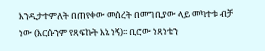እንዲታተምለት በጠየቀው መሰረት በመግቢያው ላይ መካተቱ ብቻ ነው (እርሱንም የጻፍኩት እኔ ነኝ)፡፡ ቢሮው ነጻነቴን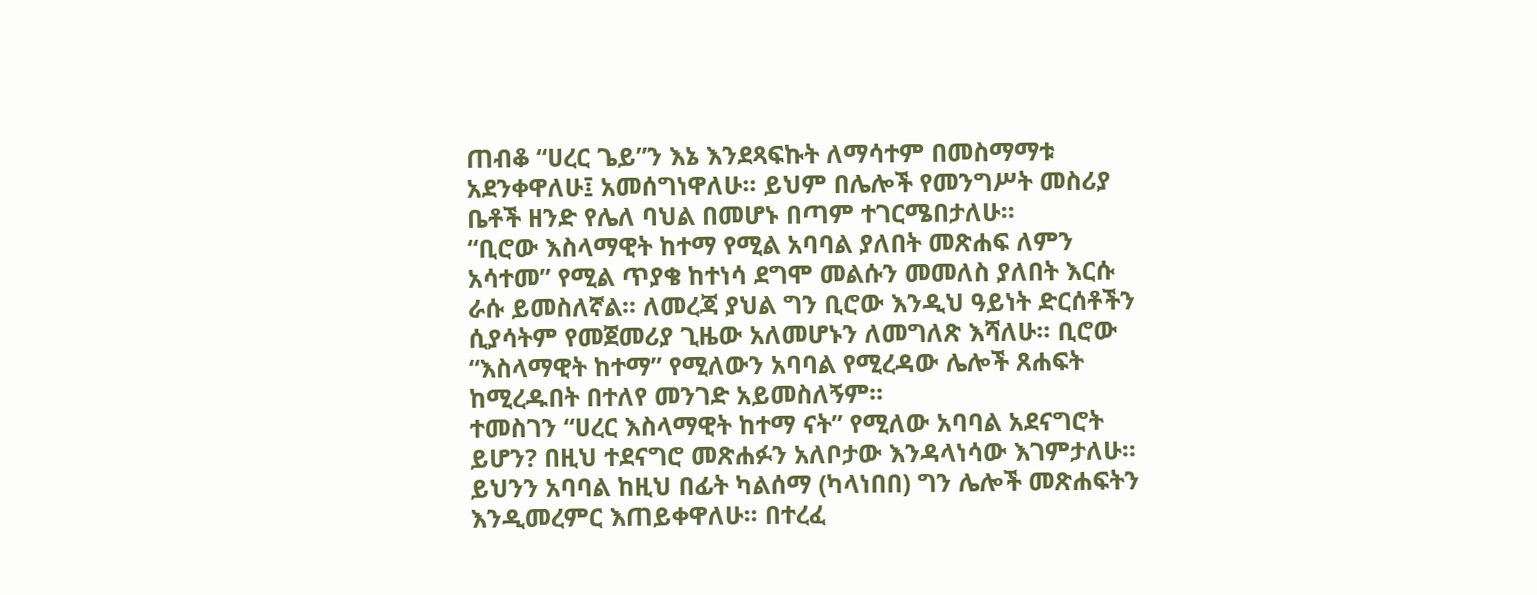ጠብቆ “ሀረር ጌይ”ን እኔ እንደጻፍኩት ለማሳተም በመስማማቱ አደንቀዋለሁ፤ አመሰግነዋለሁ፡፡ ይህም በሌሎች የመንግሥት መስሪያ ቤቶች ዘንድ የሌለ ባህል በመሆኑ በጣም ተገርሜበታለሁ፡፡
“ቢሮው እስላማዊት ከተማ የሚል አባባል ያለበት መጽሐፍ ለምን አሳተመ” የሚል ጥያቄ ከተነሳ ደግሞ መልሱን መመለስ ያለበት እርሱ ራሱ ይመስለኛል፡፡ ለመረጃ ያህል ግን ቢሮው እንዲህ ዓይነት ድርሰቶችን ሲያሳትም የመጀመሪያ ጊዜው አለመሆኑን ለመግለጽ እሻለሁ፡፡ ቢሮው “እስላማዊት ከተማ” የሚለውን አባባል የሚረዳው ሌሎች ጸሐፍት ከሚረዱበት በተለየ መንገድ አይመስለኝም፡፡
ተመስገን “ሀረር እስላማዊት ከተማ ናት” የሚለው አባባል አደናግሮት ይሆን? በዚህ ተደናግሮ መጽሐፉን አለቦታው እንዳላነሳው እገምታለሁ፡፡ ይህንን አባባል ከዚህ በፊት ካልሰማ (ካላነበበ) ግን ሌሎች መጽሐፍትን እንዲመረምር እጠይቀዋለሁ፡፡ በተረፈ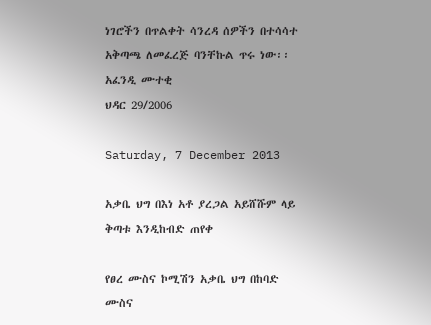ነገሮችን በጥልቀት ሳንረዳ ሰዎችን በተሳሳተ አቅጣጫ ለመፈረጅ ባንቸኩል ጥሩ ነው፡፡
አፈንዲ ሙተቂ
ህዳር 29/2006

Saturday, 7 December 2013

አቃቤ ህግ በእነ አቶ ያረጋል አይሸሹም ላይ ቅጣቱ እንዲከብድ ጠየቀ

የፀረ ሙስና ኮሚሽን አቃቤ ህግ በከባድ ሙስና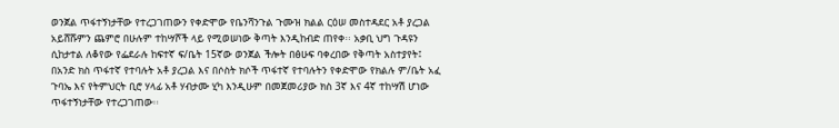ወንጀል ጥፋተኝነታቸው የተረጋገጠውን የቀድሞው የቤንሻንጉል ጉሙዝ ክልል ርዕሠ መስተዳደር አቶ ያረጋል አይሸሹምን ጨምሮ በሁሉም ተከሣሾች ላይ የሚወሠነው ቅጣት እንዲከብድ ጠየቀ፡፡ አቃቢ ህግ ጉዳዩን ሲከታተል ለቆየው የፌደራሉ ከፍተኛ ፍ/ቤት 15ኛው ወንጀል ችሎት በፅሁፍ ባቀረበው የቅጣት አስተያየት፤ በአንድ ክስ ጥፋተኛ የተባሉት አቶ ያረጋል እና በሶስት ክሶች ጥፋተኛ የተባሉትን የቀድሞው የክልሉ ም/ቤት አፈ ጉባኤ እና የትምህርት ቢሮ ሃላፊ አቶ ሃብታሙ ሂካ እንዲሁም በመጀመሪያው ክስ 3ኛ እና 4ኛ ተከሣሽ ሆነው ጥፋተኝነታቸው የተረጋገጠው፡፡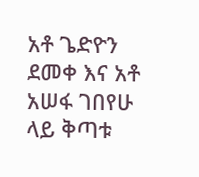አቶ ጌድዮን ደመቀ እና አቶ አሠፋ ገበየሁ ላይ ቅጣቱ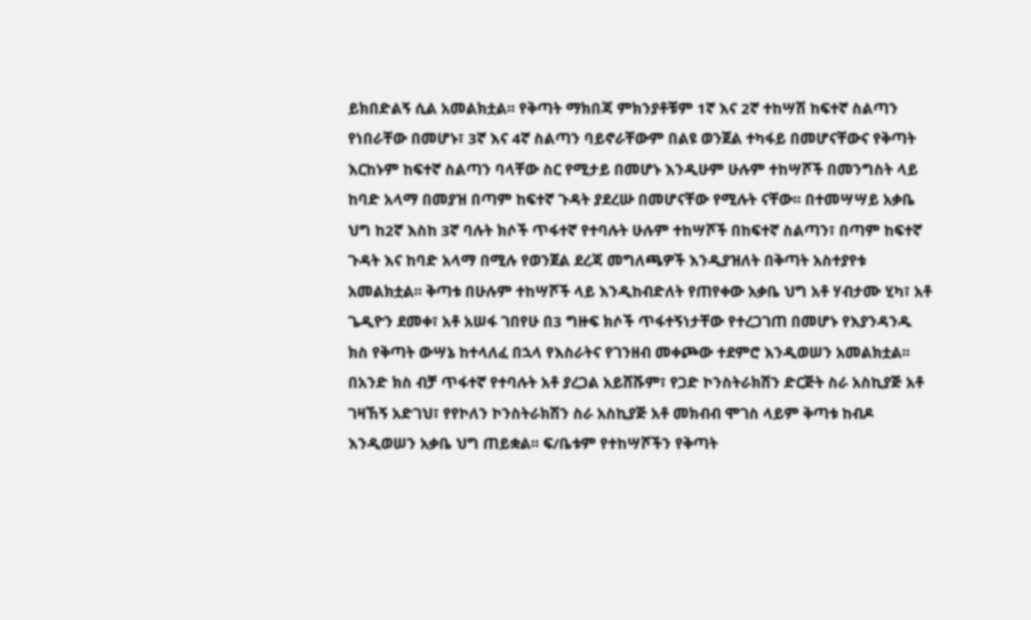ይክበድልኝ ሲል አመልክቷል፡፡ የቅጣት ማክበጃ ምክንያቶቹም 1ኛ እና 2ኛ ተከሣሽ ከፍተኛ ስልጣን የነበራቸው በመሆኑ፣ 3ኛ እና 4ኛ ስልጣን ባይኖራቸውም በልዩ ወንጀል ተካፋይ በመሆናቸውና የቅጣት እርከኑም ከፍተኛ ስልጣን ባላቸው ስር የሚታይ በመሆኑ እንዲሁም ሁሉም ተከሣሾች በመንግስት ላይ ከባድ አላማ በመያዝ በጣም ከፍተኛ ጉዳት ያደረሡ በመሆናቸው የሚሉት ናቸው፡፡ በተመሣሣይ አቃቤ ህግ ከ2ኛ እስከ 3ኛ ባሉት ክሶች ጥፋተኛ የተባሉት ሁሉም ተከሣሾች በከፍተኛ ስልጣን፣ በጣም ከፍተኛ ጉዳት እና ከባድ አላማ በሚሉ የወንጀል ደረጃ መግለጫዎች እንዲያዝለት በቅጣት አስተያየቱ አመልክቷል፡፡ ቅጣቱ በሁሉም ተከሣሾች ላይ እንዲከብድለት የጠየቀው አቃቤ ህግ አቶ ሃብታሙ ሂካ፣ አቶ ጌዲዮን ደመቀ፣ አቶ አሠፋ ገበየሁ በ3 ግዙፍ ክሶች ጥፋተኝነታቸው የተረጋገጠ በመሆኑ የእያንዳንዱ ክስ የቅጣት ውሣኔ ከተላለፈ በኋላ የእስራትና የገንዘብ መቀጮው ተደምሮ እንዲወሠን አመልክቷል፡፡ በአንድ ክስ ብቻ ጥፋተኛ የተባሉት አቶ ያረጋል አይሸሹም፣ የጋድ ኮንስትራክሽን ድርጅት ስራ አስኪያጅ አቶ ገዛኸኝ አድገህ፣ የየኮለን ኮንስትራክሽን ስራ አስኪያጅ አቶ መክብብ ሞገስ ላይም ቅጣቱ ከብዶ እንዲወሠን አቃቤ ህግ ጠይቋል፡፡ ፍ/ቤቱም የተከሣሾችን የቅጣት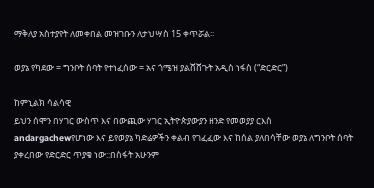ማቅለያ አስተያየት ለመቀበል መዝገቡን ለታህሣስ 15 ቀጥሯል፡፡

ወያኔ የካደው = ግንቦት ሰባት የተነፈሰው = አና ጎሜዝ ያልሸሸጉት አዲስ ነፋስ (“ድርድር”)

ከምኒልክ ሳልሳዊ
ይህን ሰሞን በሃገር ውስጥ እና በውጪው ሃገር ኢትዮጵያውያን ዘንድ የመወያያ ርእስ
andargachewየሆነው እና ይየወያኔ ካድሬዎችን ቀልብ የገፈፈው እና ከሰል ያለበሳቸው ወያኔ ለግንቦት ሰባት ያቀረበው የድርድር ጥያቄ ነው::በስፋት አሁንም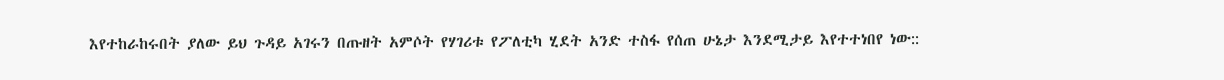እየተከራከሩበት ያለው ይህ ጉዳይ አገሩን በጡዘት አምሶት የሃገሪቱ የፖለቲካ ሂደት አንድ ተስፋ የሰጠ ሁኔታ እንደሚታይ እየተተነበየ ነው::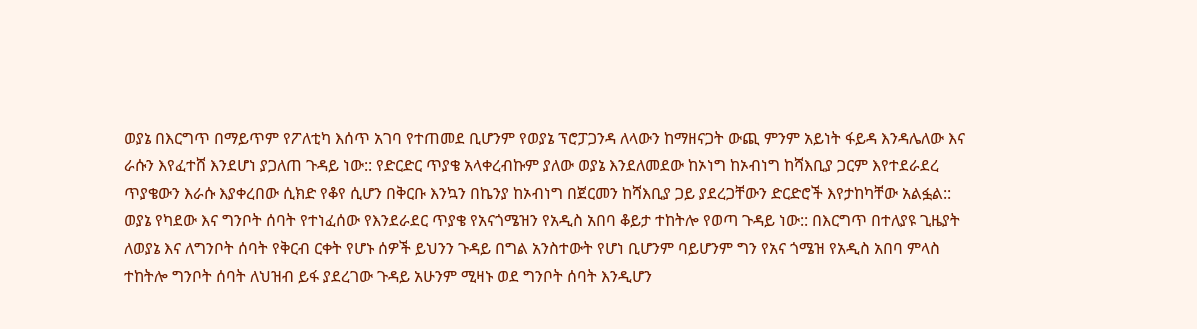ወያኔ በእርግጥ በማይጥም የፖለቲካ እሰጥ አገባ የተጠመደ ቢሆንም የወያኔ ፕሮፓጋንዳ ለላውን ከማዘናጋት ውጪ ምንም አይነት ፋይዳ እንዳሌለው እና ራሱን እየፈተሸ እንደሆነ ያጋለጠ ጉዳይ ነው:: የድርድር ጥያቄ አላቀረብኩም ያለው ወያኔ እንደለመደው ከኦነግ ከኦብነግ ከሻእቢያ ጋርም እየተደራደረ ጥያቄውን እራሱ እያቀረበው ሲክድ የቆየ ሲሆን በቅርቡ እንኳን በኬንያ ከኦብነግ በጀርመን ከሻእቢያ ጋይ ያደረጋቸውን ድርድሮች እየታከካቸው አልፏል::
ወያኔ የካደው እና ግንቦት ሰባት የተነፈሰው የእንደራደር ጥያቄ የአናጎሜዝን የአዲስ አበባ ቆይታ ተከትሎ የወጣ ጉዳይ ነው:: በእርግጥ በተለያዩ ጊዜያት ለወያኔ እና ለግንቦት ሰባት የቅርብ ርቀት የሆኑ ሰዎች ይህንን ጉዳይ በግል አንስተውት የሆነ ቢሆንም ባይሆንም ግን የአና ጎሜዝ የአዲስ አበባ ምላስ ተከትሎ ግንቦት ሰባት ለህዝብ ይፋ ያደረገው ጉዳይ አሁንም ሚዛኑ ወደ ግንቦት ሰባት እንዲሆን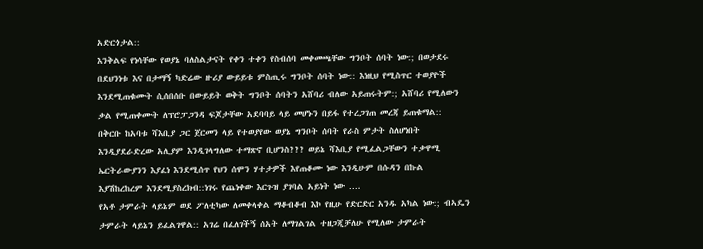አድርጎታል::
እንቅልፍ የነሳቸው የወያኔ ባለስልታናት የቀን ተቀን የስብሰባ መቀመጫቸው ግንቦት ሰባት ነው:; በወታደሩ በደህንነቱ እና በታማኝ ካድሬው ዙሪያ ውይይቱ ምስጢሩ ግንቦት ሰባት ነው:: እነዚህ የሚስጥር ተወያዮች እንደሚጠቁሙት ሲሰበሰቡ በውይይት ወቅት ግንቦት ሰባትን አሸባሪ ብለው አይጠሩትም:; አሸባሪ የሚለውን ቃል የሚጠቀሙት ለፕሮፓጋንዳ ፍጆታቸው አደባባይ ላይ መሆኑን በይፋ የተረጋገጠ መረጃ ይጠቁማል::
በቅርቡ ከአባቱ ሻእቢያ ጋር ጀርመን ላይ የተወያየው ወያኔ ግንቦት ሰባት የራስ ምታት ስለሆነበት እንዲያደራድረው አሊያም እንዲገላግለው ተማጽኖ ቢሆንስ??? ወይኔ ሻእቢያ የሚፈልጋቸውን ተቃዋሚ ኤርትራውያንን እያፈነ እንደሚሰጥ የህን ሰሞን ሃተታዎች እየጠቆሙ ነው እንዲሁም በሱዳን በኩል እያሽከረከረም እንደሚያስረክብ::ነገሩ የጨነቀው እርጉዝ ያገባል አይነት ነው ….
የአቶ ታምራት ላይኔም ወደ ፖለቲካው ለመቀላቀል ማቆብቆብ እኮ የዚሁ የድርድር አንዱ አካል ነው:; ብኣዴን ታምራት ላይኔን ይፈልገዋል:: አገሬ በፈለገችኝ ሰአት ለማገልገል ተዘጋጂቻለሁ የሚለው ታምራት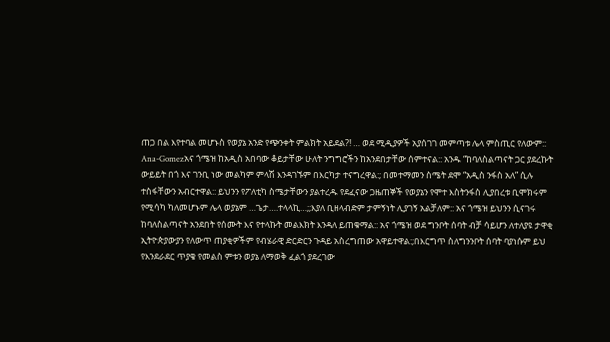ጠጋ በል እየተባል መሆኑስ የወያኔ አንድ የጭንቀት ምልክት አይደል?! … ወደ ሚዲያዎች አያሰገገ መምጣቱ ሌላ ምስጢር የለውም::
Ana-Gomezአና ጎሜዝ ከአዲስ አበባው ቆይታቸው ሁለት ንግግሮችን ከአንደበታቸው ሰምተናል:: አንዱ “ከባለስልጣናት ጋር ያደረኩት ውይይት በጎ እና ገንቢ ነው መልካም ምላሽ እንዳገኙም በእርካታ ተናግረዋል:; በመተማመን ስሜት ደሞ “አዲስ ንፋስ አለ” ሲሉ ተስፋቸውን አብርተዋል:: ይህንን የፖለቲካ ስሜታቸውን ያልተረዱ የደፈናው ጋዜጠኞች የወያኔን የሞተ እስትንፋስ ሊያበረቱ ቢሞክሩም የሚሳካ ካለመሆኑም ሌላ ወያኔም …ጌታ….ተላላኪ…;;እያለ ቢዘላብድም ታምኝነት ሊያገኝ አልቻለም:: አና ጎሜዝ ይህንን ሲናገሩ ከባለስልጣናት አንደበት የሰሙት እና የተላኩት መልእክት እንዳለ ይጠቁማል:: አና ጎሜዝ ወደ ግንቦት ሰባት ብቻ ሳይሆን ለተለያዩ ታዋቂ ኢትዮጵያውያን የለውጥ ጠያቂዎችም የብሄራዊ ድርድርን ጉዳይ አስረግጠው አዋይተዋል:;በእርግጥ ስለግንንቦት ሰባት ባያነሱም ይህ የእንደራደር ጥያቄ የመልስ ምቱን ወያኔ ለማወቅ ፈልጎ ያደረገው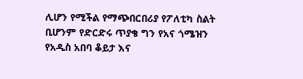ሊሆን የሚችል የማጭበርበሪያ የፖለቲካ ስልት ቢሆንም የድርድሩ ጥያቄ ግን የአና ጎሜዝን የአዲስ አበባ ቆይታ እና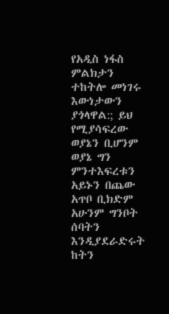የአዲስ ነፋስ ምልክታን ተከትሎ መነገሩ እውነታውን ያጎላዋል:; ይህ የሚያሳፍረው ወያኔን ቢሆንም ወያኔ ግን ምንተእፍረቱን አይኑን በጨው አጥቦ ቢክድም አሁንም ግንቦት ሰባትን እንዲያደራድሩት ከትን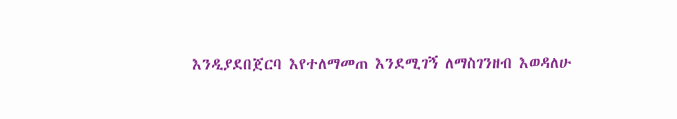እንዲያደበጀርባ እየተለማመጠ እንደሚገኝ ለማስገንዘብ እወዳለሁ